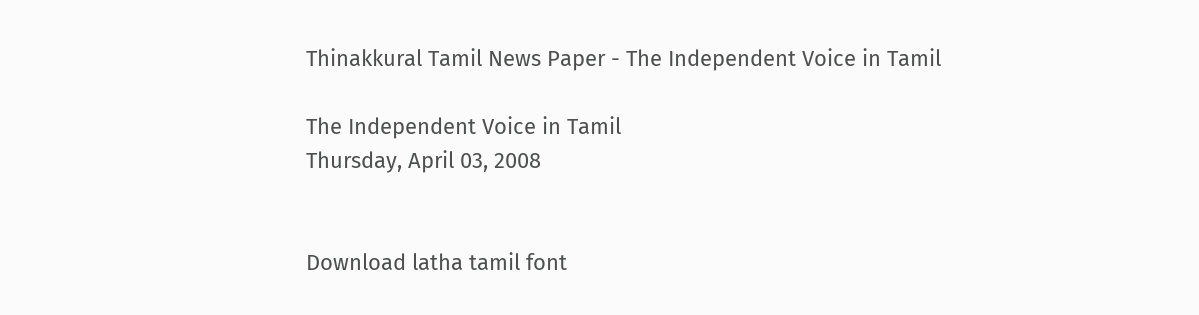Thinakkural Tamil News Paper - The Independent Voice in Tamil

The Independent Voice in Tamil
Thursday, April 03, 2008


Download latha tamil font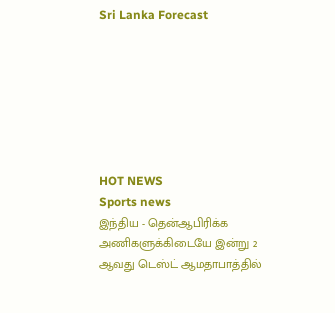Sri Lanka Forecast







HOT NEWS
Sports news
இந்திய - தென்ஆபிரிக்க அணிகளுக்கிடையே இன்று 2 ஆவது டெஸ்ட் ஆமதாபாத்தில்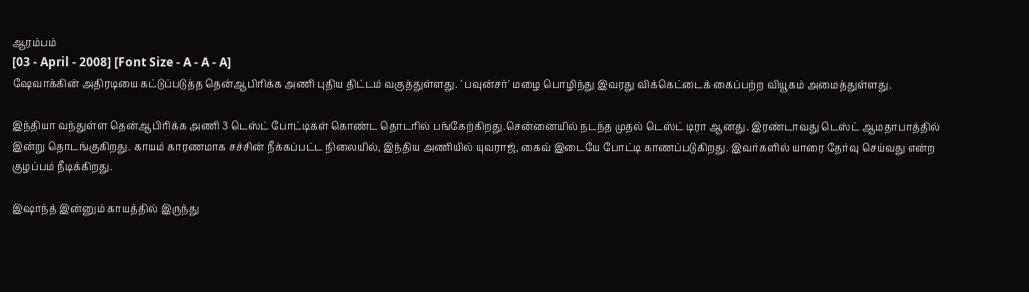ஆரம்பம்
[03 - April - 2008] [Font Size - A - A - A]
ஷேவாக்கின் அதிரடியை கட்டுப்படுத்த தென்ஆபிரிக்க அணி புதிய திட்டம் வகுத்துள்ளது. `பவுன்சர்' மழை பொழிந்து இவரது விக்கெட்டைக் கைப்பற்ற வியூகம் அமைத்துள்ளது.

இந்தியா வந்துள்ள தென்ஆபிரிக்க அணி 3 டெஸ்ட் போட்டிகள் கொண்ட தொடரில் பங்கேற்கிறது.சென்னையில் நடந்த முதல் டெஸ்ட் டிரா ஆனது. இரண்டாவது டெஸ்ட் ஆமதாபாத்தில் இன்று தொடங்குகிறது. காயம் காரணமாக சச்சின் நீக்கப்பட்ட நிலையில், இந்திய அணியில் யுவராஜ், கைவ் இடையே போட்டி காணப்படுகிறது. இவர்களில் யாரை தேர்வு செய்வது என்ற குழப்பம் நீடிக்கிறது.

இஷாந்த் இன்னும் காயத்தில் இருந்து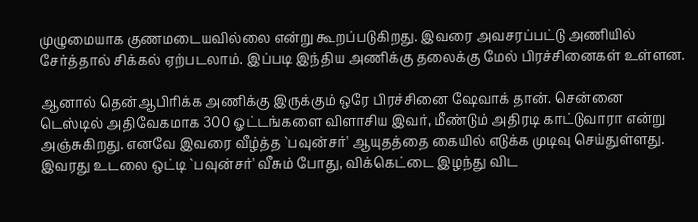முழுமையாக குணமடையவில்லை என்று கூறப்படுகிறது. இவரை அவசரப்பட்டு அணியில் சேர்த்தால் சிக்கல் ஏற்படலாம். இப்படி இந்திய அணிக்கு தலைக்கு மேல் பிரச்சினைகள் உள்ளன.

ஆனால் தென்ஆபிரிக்க அணிக்கு இருக்கும் ஒரே பிரச்சினை ஷேவாக் தான். சென்னை டெஸ்டில் அதிவேகமாக 300 ஓட்டங்களை விளாசிய இவர், மீண்டும் அதிரடி காட்டுவாரா என்று அஞ்சுகிறது. எனவே இவரை வீழ்த்த `பவுன்சர்' ஆயுதத்தை கையில் எடுக்க முடிவு செய்துள்ளது. இவரது உடலை ஒட்டி `பவுன்சர்' வீசும் போது, விக்கெட்டை இழந்து விட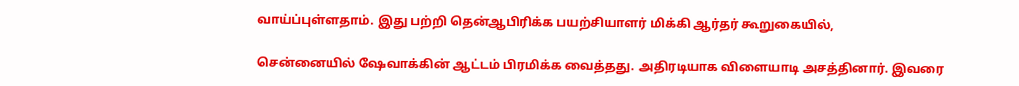வாய்ப்புள்ளதாம். இது பற்றி தென்ஆபிரிக்க பயற்சியாளர் மிக்கி ஆர்தர் கூறுகையில்,

சென்னையில் ஷேவாக்கின் ஆட்டம் பிரமிக்க வைத்தது. அதிரடியாக விளையாடி அசத்தினார். இவரை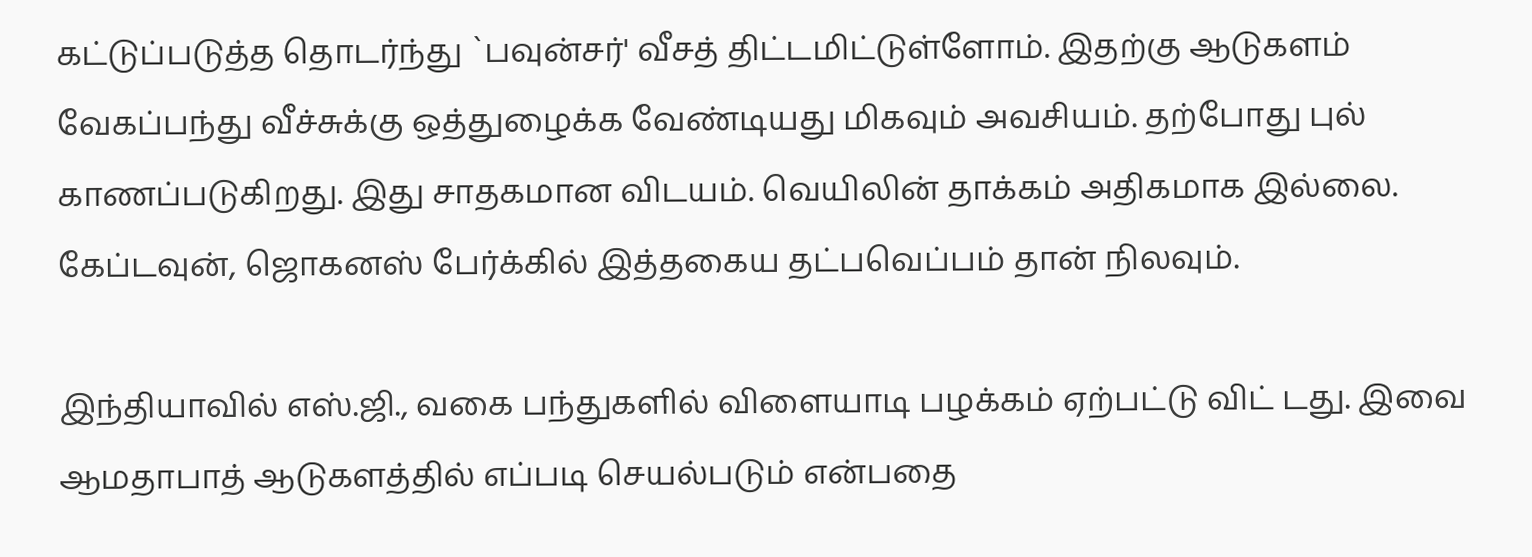கட்டுப்படுத்த தொடர்ந்து `பவுன்சர்' வீசத் திட்டமிட்டுள்ளோம். இதற்கு ஆடுகளம் வேகப்பந்து வீச்சுக்கு ஒத்துழைக்க வேண்டியது மிகவும் அவசியம். தற்போது புல் காணப்படுகிறது. இது சாதகமான விடயம். வெயிலின் தாக்கம் அதிகமாக இல்லை. கேப்டவுன், ஜொகனஸ் பேர்க்கில் இத்தகைய தட்பவெப்பம் தான் நிலவும்.

இந்தியாவில் எஸ்.ஜி., வகை பந்துகளில் விளையாடி பழக்கம் ஏற்பட்டு விட் டது. இவை ஆமதாபாத் ஆடுகளத்தில் எப்படி செயல்படும் என்பதை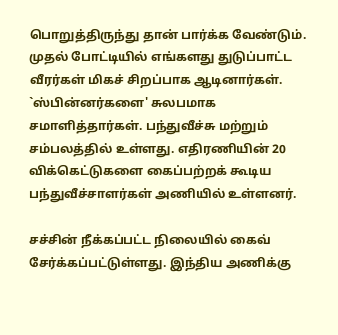பொறுத்திருந்து தான் பார்க்க வேண்டும். முதல் போட்டியில் எங்களது துடுப்பாட்ட வீரர்கள் மிகச் சிறப்பாக ஆடினார்கள். `ஸ்பின்னர்களை' சுலபமாக சமாளித்தார்கள். பந்துவீச்சு மற்றும் சம்பலத்தில் உள்ளது. எதிரணியின் 20 விக்கெட்டுகளை கைப்பற்றக் கூடிய பந்துவீச்சாளர்கள் அணியில் உள்ளனர்.

சச்சின் நீக்கப்பட்ட நிலையில் கைவ் சேர்க்கப்பட்டுள்ளது. இந்திய அணிக்கு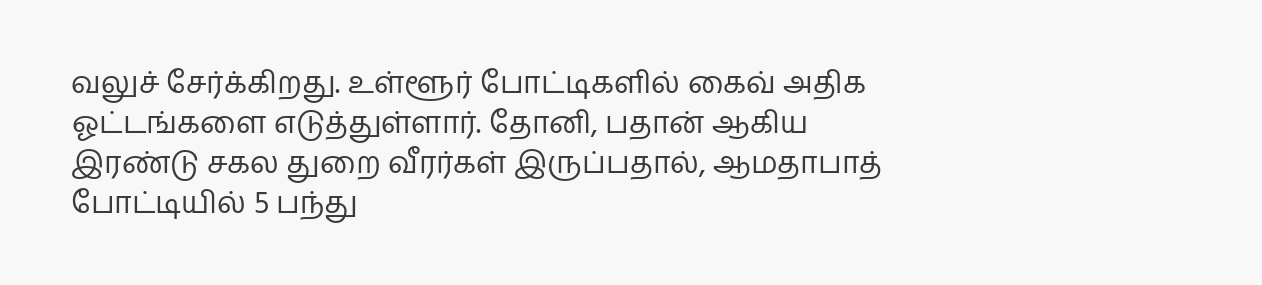வலுச் சேர்க்கிறது. உள்ளூர் போட்டிகளில் கைவ் அதிக ஓட்டங்களை எடுத்துள்ளார். தோனி, பதான் ஆகிய இரண்டு சகல துறை வீரர்கள் இருப்பதால், ஆமதாபாத் போட்டியில் 5 பந்து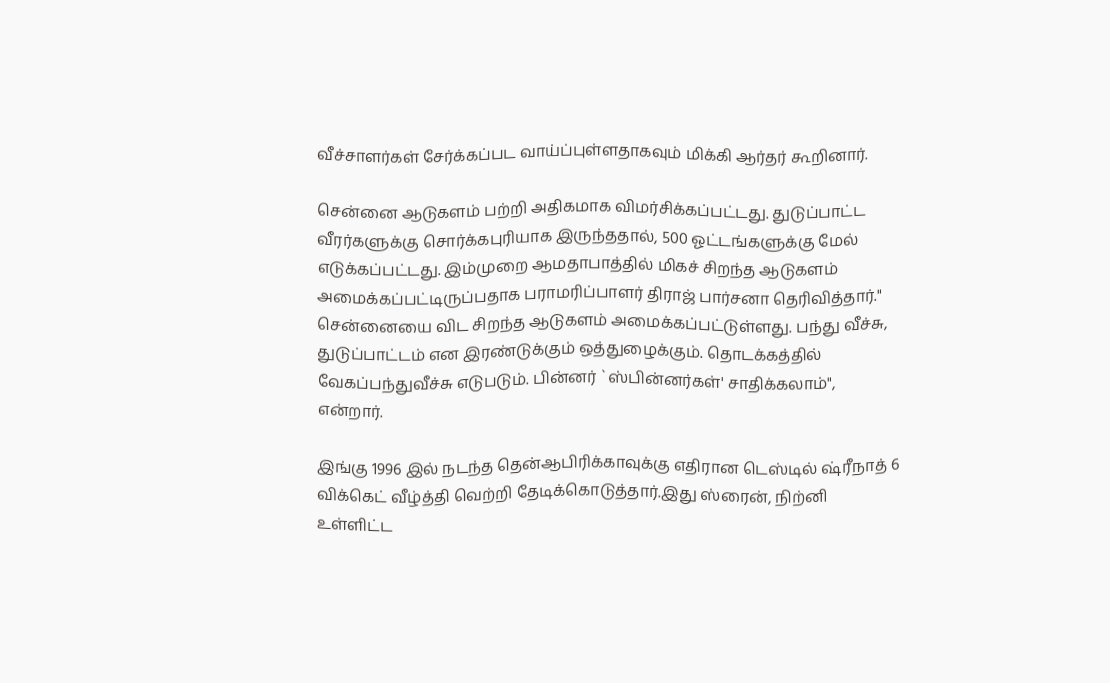வீச்சாளர்கள் சேர்க்கப்பட வாய்ப்புள்ளதாகவும் மிக்கி ஆர்தர் கூறினார்.

சென்னை ஆடுகளம் பற்றி அதிகமாக விமர்சிக்கப்பட்டது. துடுப்பாட்ட வீரர்களுக்கு சொர்க்கபுரியாக இருந்ததால், 500 ஓட்டங்களுக்கு மேல் எடுக்கப்பட்டது. இம்முறை ஆமதாபாத்தில் மிகச் சிறந்த ஆடுகளம் அமைக்கப்பட்டிருப்பதாக பராமரிப்பாளர் திராஜ் பார்சனா தெரிவித்தார்." சென்னையை விட சிறந்த ஆடுகளம் அமைக்கப்பட்டுள்ளது. பந்து வீச்சு, துடுப்பாட்டம் என இரண்டுக்கும் ஒத்துழைக்கும். தொடக்கத்தில் வேகப்பந்துவீச்சு எடுபடும். பின்னர் `ஸ்பின்னர்கள்' சாதிக்கலாம்", என்றார்.

இங்கு 1996 இல் நடந்த தென்ஆபிரிக்காவுக்கு எதிரான டெஸ்டில் ஷ்ரீநாத் 6 விக்கெட் வீழ்த்தி வெற்றி தேடிக்கொடுத்தார்.இது ஸ்ரைன், நிற்னி உள்ளிட்ட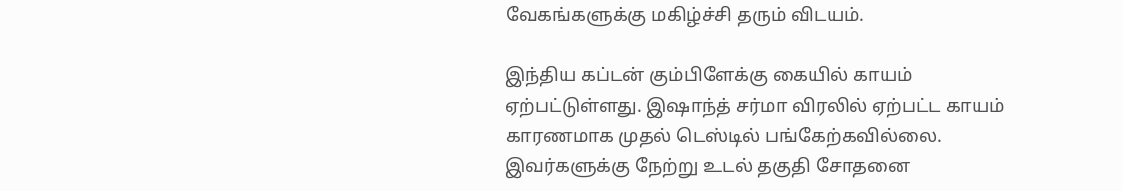வேகங்களுக்கு மகிழ்ச்சி தரும் விடயம்.

இந்திய கப்டன் கும்பிளேக்கு கையில் காயம் ஏற்பட்டுள்ளது. இஷாந்த் சர்மா விரலில் ஏற்பட்ட காயம் காரணமாக முதல் டெஸ்டில் பங்கேற்கவில்லை. இவர்களுக்கு நேற்று உடல் தகுதி சோதனை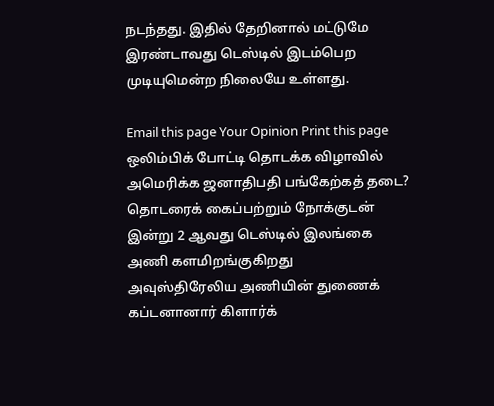நடந்தது. இதில் தேறினால் மட்டுமே இரண்டாவது டெஸ்டில் இடம்பெற முடியுமென்ற நிலையே உள்ளது.

Email this page Your Opinion Print this page
ஒலிம்பிக் போட்டி தொடக்க விழாவில் அமெரிக்க ஜனாதிபதி பங்கேற்கத் தடை?
தொடரைக் கைப்பற்றும் நோக்குடன் இன்று 2 ஆவது டெஸ்டில் இலங்கை அணி களமிறங்குகிறது
அவுஸ்திரேலிய அணியின் துணைக் கப்டனானார் கிளார்க்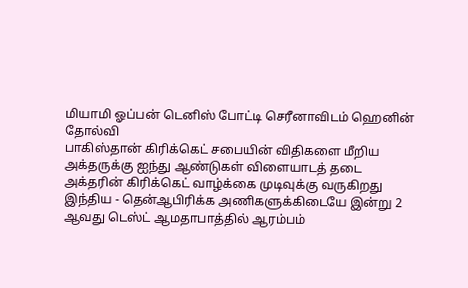மியாமி ஓப்பன் டெனிஸ் போட்டி செரீனாவிடம் ஹெனின் தோல்வி
பாகிஸ்தான் கிரிக்கெட் சபையின் விதிகளை மீறிய அக்தருக்கு ஐந்து ஆண்டுகள் விளையாடத் தடை
அக்தரின் கிரிக்கெட் வாழ்க்கை முடிவுக்கு வருகிறது
இந்திய - தென்ஆபிரிக்க அணிகளுக்கிடையே இன்று 2 ஆவது டெஸ்ட் ஆமதாபாத்தில் ஆரம்பம்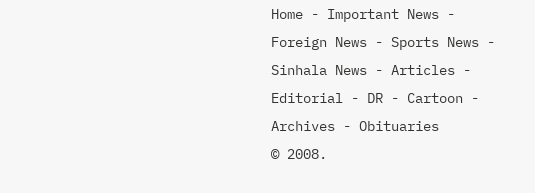Home - Important News - Foreign News - Sports News - Sinhala News - Articles - Editorial - DR - Cartoon - Archives - Obituaries
© 2008.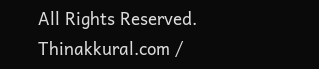All Rights Reserved. Thinakkural.com /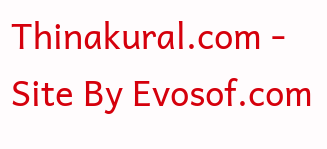Thinakural.com - Site By Evosof.com